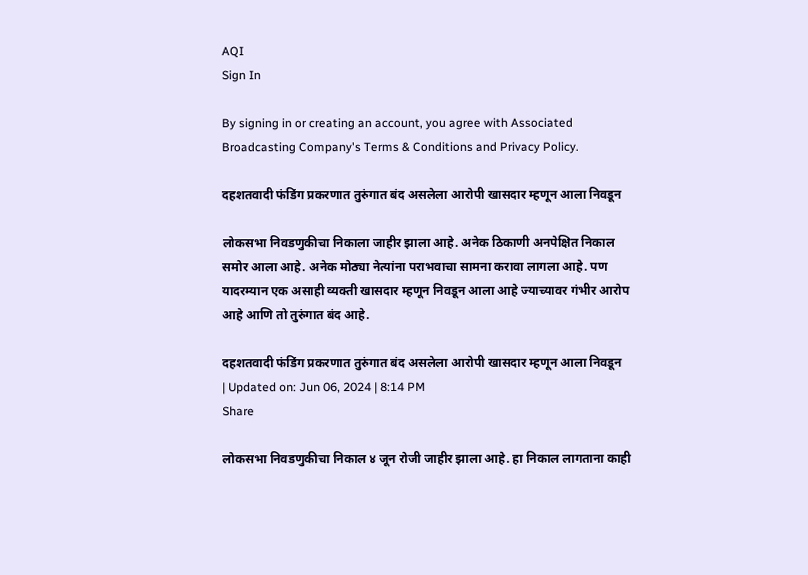AQI
Sign In

By signing in or creating an account, you agree with Associated Broadcasting Company's Terms & Conditions and Privacy Policy.

दहशतवादी फंडिंग प्रकरणात तुरुंगात बंद असलेला आरोपी खासदार म्हणून आला निवडून

लोकसभा निवडणुकीचा निकाला जाहीर झाला आहे. अनेक ठिकाणी अनपेक्षित निकाल समोर आला आहे. अनेक मोठ्या नेत्यांना पराभवाचा सामना करावा लागला आहे. पण यादरम्यान एक असाही व्यक्ती खासदार म्हणून निवडून आला आहे ज्याच्यावर गंभीर आरोप आहे आणि तो तुरुंगात बंद आहे.

दहशतवादी फंडिंग प्रकरणात तुरुंगात बंद असलेला आरोपी खासदार म्हणून आला निवडून
| Updated on: Jun 06, 2024 | 8:14 PM
Share

लोकसभा निवडणुकीचा निकाल ४ जून रोजी जाहीर झाला आहे. हा निकाल लागताना काही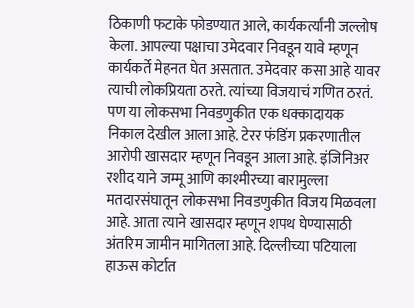ठिकाणी फटाके फोडण्यात आले, कार्यकर्त्यांनी जल्लोष केला. आपल्या पक्षाचा उमेदवार निवडून यावे म्हणून कार्यकर्ते मेहनत घेत असतात. उमेदवार कसा आहे यावर त्याची लोकप्रियता ठरते. त्यांच्या विजयाचं गणित ठरतं. पण या लोकसभा निवडणुकीत एक धक्कादायक निकाल देखील आला आहे. टेरर फंडिंग प्रकरणातील आरोपी खासदार म्हणून निवडून आला आहे. इंजिनिअर रशीद याने जम्मू आणि काश्मीरच्या बारामुल्ला मतदारसंघातून लोकसभा निवडणुकीत विजय मिळवला आहे. आता त्याने खासदार म्हणून शपथ घेण्यासाठी अंतरिम जामीन मागितला आहे. दिल्लीच्या पटियाला हाऊस कोर्टात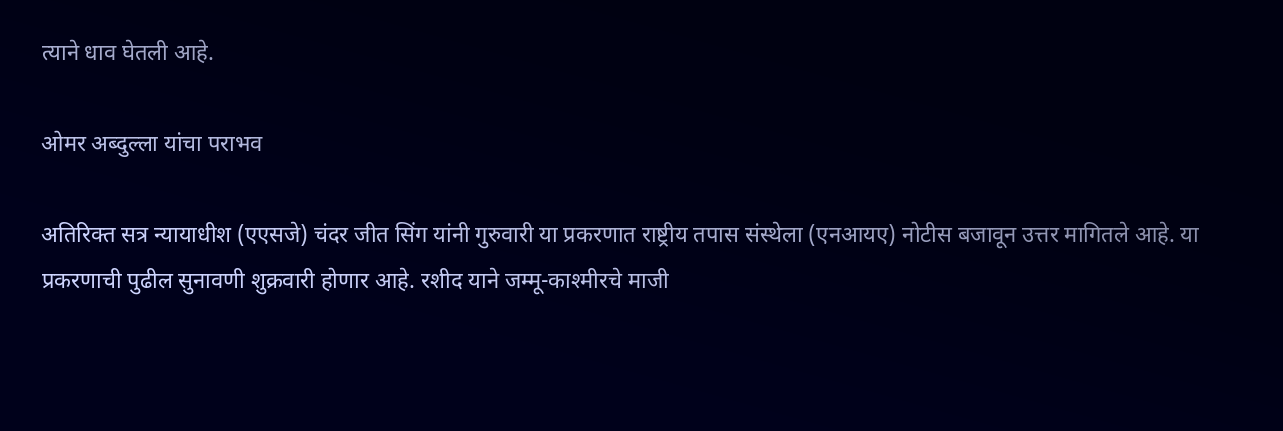त्याने धाव घेतली आहे.

ओमर अब्दुल्ला यांचा पराभव

अतिरिक्त सत्र न्यायाधीश (एएसजे) चंदर जीत सिंग यांनी गुरुवारी या प्रकरणात राष्ट्रीय तपास संस्थेला (एनआयए) नोटीस बजावून उत्तर मागितले आहे. या प्रकरणाची पुढील सुनावणी शुक्रवारी होणार आहे. रशीद याने जम्मू-काश्मीरचे माजी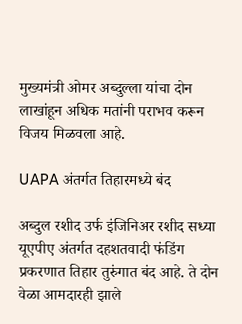मुख्यमंत्री ओमर अब्दुल्ला यांचा दोन लाखांहून अधिक मतांनी पराभव करून विजय मिळवला आहे.

UAPA अंतर्गत तिहारमध्ये बंद

अब्दुल रशीद उर्फ इंजिनिअर रशीद सध्या यूएपीए अंतर्गत दहशतवादी फंडिंग प्रकरणात तिहार तुरुंगात बंद आहे. ते दोन वेळा आमदारही झाले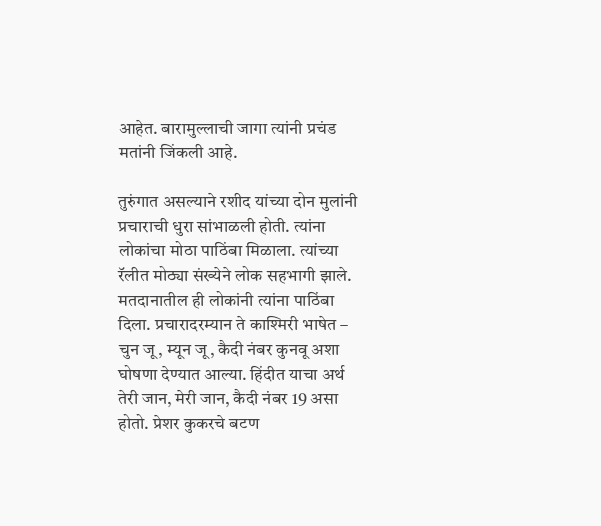आहेत. बारामुल्लाची जागा त्यांनी प्रचंड मतांनी जिंकली आहे.

तुरुंगात असल्याने रशीद यांच्या दोन मुलांनी प्रचाराची धुरा सांभाळली होती. त्यांना लोकांचा मोठा पाठिंबा मिळाला. त्यांच्या रॅलीत मोठ्या संख्येने लोक सहभागी झाले. मतदानातील ही लोकांनी त्यांना पाठिंबा दिला. प्रचारादरम्यान ते काश्मिरी भाषेत – चुन जू, म्यून जू, कैदी नंबर कुनवू अशा घोषणा देण्यात आल्या. हिंदीत याचा अर्थ तेरी जान, मेरी जान, कैदी नंबर 19 असा होतो. प्रेशर कुकरचे बटण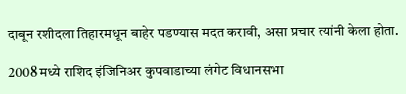दाबून रशीदला तिहारमधून बाहेर पडण्यास मदत करावी, असा प्रचार त्यांनी केला होता.

2008 मध्ये राशिद इंजिनिअर कुपवाडाच्या लंगेट विधानसभा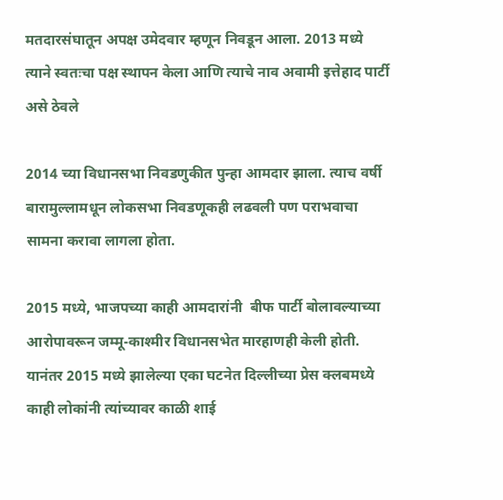मतदारसंघातून अपक्ष उमेदवार म्हणून निवडून आला. 2013 मध्ये त्याने स्वतःचा पक्ष स्थापन केला आणि त्याचे नाव अवामी इत्तेहाद पार्टी असे ठेवले

2014 च्या विधानसभा निवडणुकीत पुन्हा आमदार झाला. त्याच वर्षी बारामुल्लामधून लोकसभा निवडणूकही लढवली पण पराभवाचा सामना करावा लागला होता.

2015 मध्ये, भाजपच्या काही आमदारांनी  बीफ पार्टी बोलावल्याच्या आरोपावरून जम्मू-काश्मीर विधानसभेत मारहाणही केली होती. यानंतर 2015 मध्ये झालेल्या एका घटनेत दिल्लीच्या प्रेस क्लबमध्ये काही लोकांनी त्यांच्यावर काळी शाई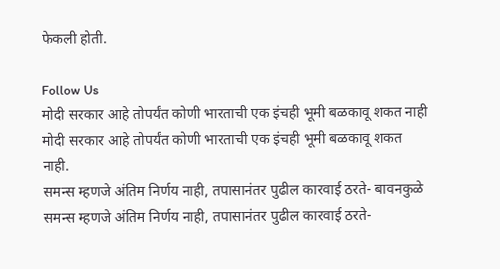फेकली होती.

Follow Us
मोदी सरकार आहे तोपर्यंत कोणी भारताची एक इंचही भूमी बळकावू शकत नाही
मोदी सरकार आहे तोपर्यंत कोणी भारताची एक इंचही भूमी बळकावू शकत नाही.
समन्स म्हणजे अंतिम निर्णय नाही, तपासानंतर पुढील कारवाई ठरते- बावनकुळे
समन्स म्हणजे अंतिम निर्णय नाही, तपासानंतर पुढील कारवाई ठरते-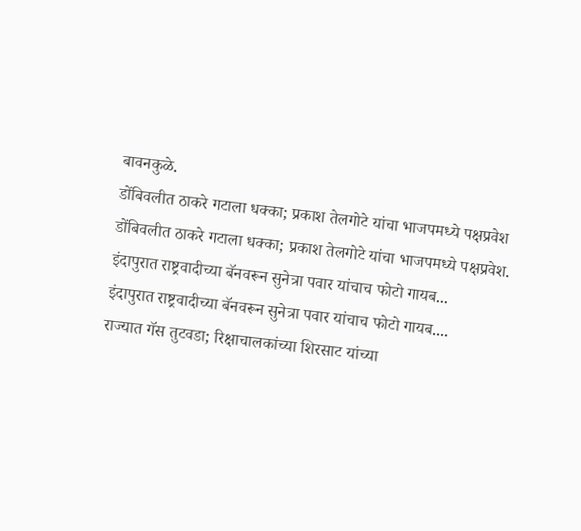बावनकुळे.
डोंबिवलीत ठाकरे गटाला धक्का; प्रकाश तेलगोटे यांचा भाजपमध्ये पक्षप्रवेश
डोंबिवलीत ठाकरे गटाला धक्का; प्रकाश तेलगोटे यांचा भाजपमध्ये पक्षप्रवेश.
इंदापुरात राष्ट्रवादीच्या बॅनवरून सुनेत्रा पवार यांचाच फोटो गायब...
इंदापुरात राष्ट्रवादीच्या बॅनवरून सुनेत्रा पवार यांचाच फोटो गायब....
राज्यात गॅस तुटवडा; रिक्षाचालकांच्या शिरसाट यांच्या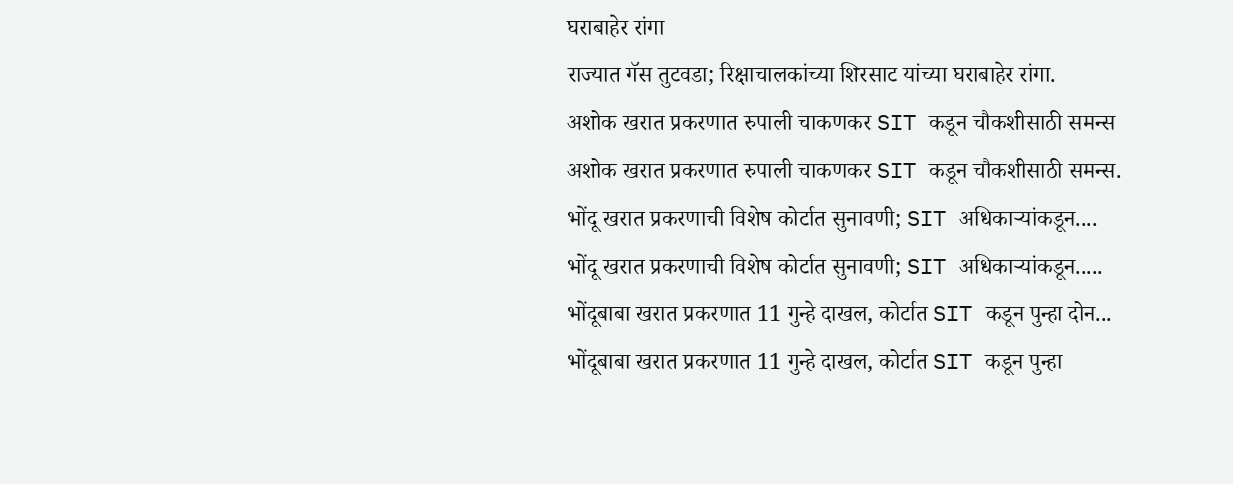घराबाहेर रांगा
राज्यात गॅस तुटवडा; रिक्षाचालकांच्या शिरसाट यांच्या घराबाहेर रांगा.
अशोक खरात प्रकरणात रुपाली चाकणकर SIT कडून चौकशीसाठी समन्स
अशोक खरात प्रकरणात रुपाली चाकणकर SIT कडून चौकशीसाठी समन्स.
भोंदू खरात प्रकरणाची विशेष कोर्टात सुनावणी; SIT अधिकाऱ्यांकडून....
भोंदू खरात प्रकरणाची विशेष कोर्टात सुनावणी; SIT अधिकाऱ्यांकडून.....
भोंदूबाबा खरात प्रकरणात 11 गुन्हे दाखल, कोर्टात SIT कडून पुन्हा दोन...
भोंदूबाबा खरात प्रकरणात 11 गुन्हे दाखल, कोर्टात SIT कडून पुन्हा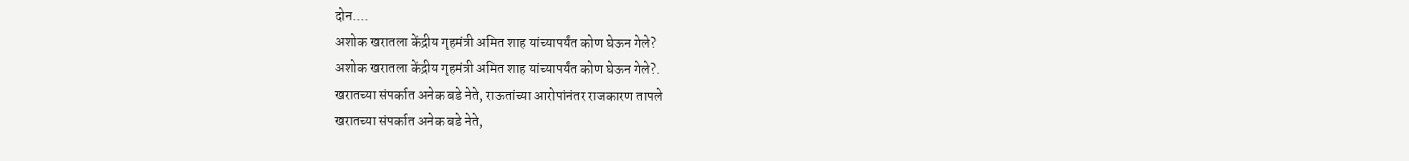दोन....
अशोक खरातला केंद्रीय गृहमंत्री अमित शाह यांच्यापर्यंत कोण घेऊन गेले?
अशोक खरातला केंद्रीय गृहमंत्री अमित शाह यांच्यापर्यंत कोण घेऊन गेले?.
खरातच्या संपर्कात अनेक बडे नेते, राऊतांच्या आरोपांनंतर राजकारण तापले
खरातच्या संपर्कात अनेक बडे नेते,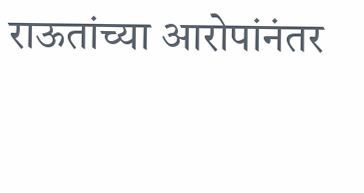राऊतांच्या आरोपांनंतर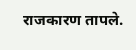राजकारण तापले.